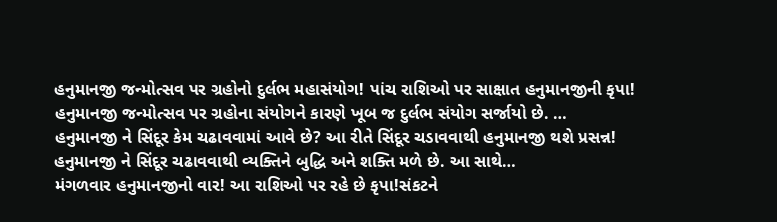હનુમાનજી જન્મોત્સવ પર ગ્રહોનો દુર્લભ મહાસંયોગ! પાંચ રાશિઓ પર સાક્ષાત હનુમાનજીની કૃપા!
હનુમાનજી જન્મોત્સવ પર ગ્રહોના સંયોગને કારણે ખૂબ જ દુર્લભ સંયોગ સર્જાયો છે. …
હનુમાનજી ને સિંદૂર કેમ ચઢાવવામાં આવે છે? આ રીતે સિંદૂર ચડાવવાથી હનુમાનજી થશે પ્રસન્ન!
હનુમાનજી ને સિંદૂર ચઢાવવાથી વ્યક્તિને બુદ્ધિ અને શક્તિ મળે છે. આ સાથે…
મંગળવાર હનુમાનજીનો વાર! આ રાશિઓ પર રહે છે કૃપા!સંકટને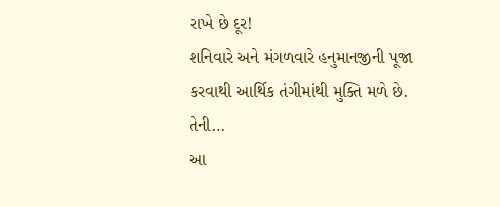રાખે છે દૂર!
શનિવારે અને મંગળવારે હનુમાનજીની પૂજા કરવાથી આર્થિક તંગીમાંથી મુક્તિ મળે છે. તેની…
આ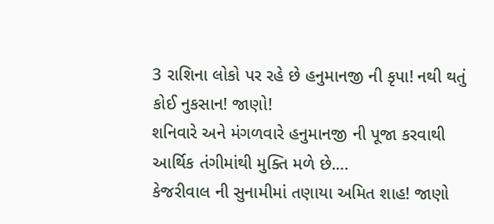3 રાશિના લોકો પર રહે છે હનુમાનજી ની કૃપા! નથી થતું કોઈ નુકસાન! જાણો!
શનિવારે અને મંગળવારે હનુમાનજી ની પૂજા કરવાથી આર્થિક તંગીમાંથી મુક્તિ મળે છે.…
કેજરીવાલ ની સુનામીમાં તણાયા અમિત શાહ! જાણો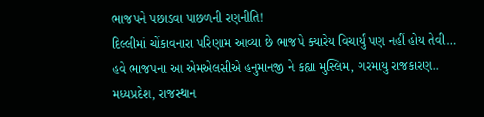ભાજપને પછાડવા પાછળની રણનીતિ!
દિલ્લીમાં ચોંકાવનારા પરિણામ આવ્યા છે ભાજપે ક્યારેય વિચાર્યું પણ નહીં હોય તેવી…
હવે ભાજપના આ એમએલસીએ હનુમાનજી ને કહ્યા મુસ્લિમ, ગરમાયુ રાજકારણ..
મધ્યપ્રદેશ, રાજસ્થાન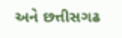અને છત્તીસગઢ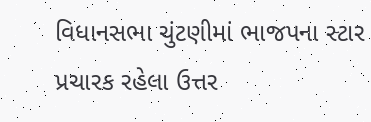વિધાનસભા ચુંટણીમાં ભાજપના સ્ટાર પ્રચારક રહેલા ઉત્તર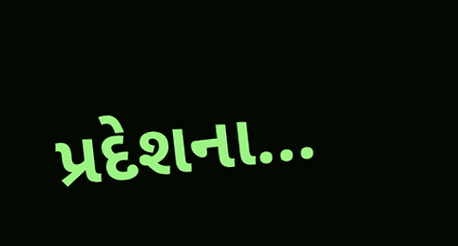પ્રદેશના…